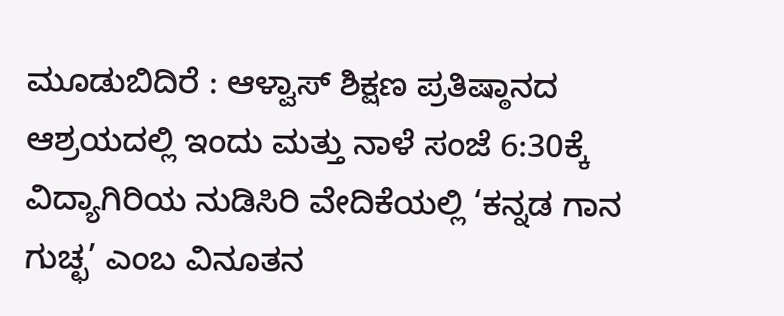ಮೂಡುಬಿದಿರೆ : ಆಳ್ವಾಸ್ ಶಿಕ್ಷಣ ಪ್ರತಿಷ್ಠಾನದ ಆಶ್ರಯದಲ್ಲಿ ಇಂದು ಮತ್ತು ನಾಳೆ ಸಂಜೆ 6:30ಕ್ಕೆ ವಿದ್ಯಾಗಿರಿಯ ನುಡಿಸಿರಿ ವೇದಿಕೆಯಲ್ಲಿ ‘ಕನ್ನಡ ಗಾನ ಗುಚ್ಛ’ ಎಂಬ ವಿನೂತನ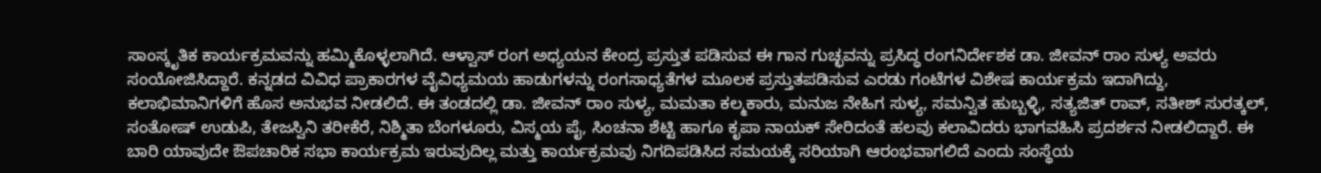ಸಾಂಸ್ಕೃತಿಕ ಕಾರ್ಯಕ್ರಮವನ್ನು ಹಮ್ಮಿಕೊಳ್ಳಲಾಗಿದೆ. ಆಳ್ವಾಸ್ ರಂಗ ಅಧ್ಯಯನ ಕೇಂದ್ರ ಪ್ರಸ್ತುತ ಪಡಿಸುವ ಈ ಗಾನ ಗುಚ್ಛವನ್ನು ಪ್ರಸಿದ್ಧ ರಂಗನಿರ್ದೇಶಕ ಡಾ. ಜೀವನ್ ರಾಂ ಸುಳ್ಯ ಅವರು ಸಂಯೋಜಿಸಿದ್ದಾರೆ. ಕನ್ನಡದ ವಿವಿಧ ಪ್ರಾಕಾರಗಳ ವೈವಿಧ್ಯಮಯ ಹಾಡುಗಳನ್ನು ರಂಗಸಾಧ್ಯತೆಗಳ ಮೂಲಕ ಪ್ರಸ್ತುತಪಡಿಸುವ ಎರಡು ಗಂಟೆಗಳ ವಿಶೇಷ ಕಾರ್ಯಕ್ರಮ ಇದಾಗಿದ್ದು, ಕಲಾಭಿಮಾನಿಗಳಿಗೆ ಹೊಸ ಅನುಭವ ನೀಡಲಿದೆ. ಈ ತಂಡದಲ್ಲಿ ಡಾ. ಜೀವನ್ ರಾಂ ಸುಳ್ಯ, ಮಮತಾ ಕಲ್ಮಕಾರು, ಮನುಜ ನೇಹಿಗ ಸುಳ್ಯ, ಸಮನ್ವಿತ ಹುಬ್ಬಳ್ಳಿ, ಸತ್ಯಜಿತ್ ರಾವ್, ಸತೀಶ್ ಸುರತ್ಕಲ್, ಸಂತೋಷ್ ಉಡುಪಿ, ತೇಜಸ್ವಿನಿ ತರೀಕೆರೆ, ನಿಶ್ಮಿತಾ ಬೆಂಗಳೂರು, ವಿಸ್ಮಯ ಪೈ, ಸಿಂಚನಾ ಶೆಟ್ಟಿ ಹಾಗೂ ಕೃಪಾ ನಾಯಕ್ ಸೇರಿದಂತೆ ಹಲವು ಕಲಾವಿದರು ಭಾಗವಹಿಸಿ ಪ್ರದರ್ಶನ ನೀಡಲಿದ್ದಾರೆ. ಈ ಬಾರಿ ಯಾವುದೇ ಔಪಚಾರಿಕ ಸಭಾ ಕಾರ್ಯಕ್ರಮ ಇರುವುದಿಲ್ಲ ಮತ್ತು ಕಾರ್ಯಕ್ರಮವು ನಿಗದಿಪಡಿಸಿದ ಸಮಯಕ್ಕೆ ಸರಿಯಾಗಿ ಆರಂಭವಾಗಲಿದೆ ಎಂದು ಸಂಸ್ಥೆಯ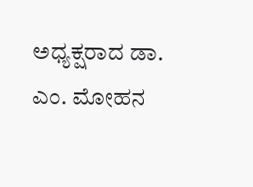ಅಧ್ಯಕ್ಷರಾದ ಡಾ. ಎಂ. ಮೋಹನ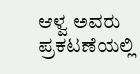ಆಳ್ವ ಅವರು ಪ್ರಕಟಣೆಯಲ್ಲಿ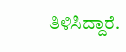ತಿಳಿಸಿದ್ದಾರೆ.